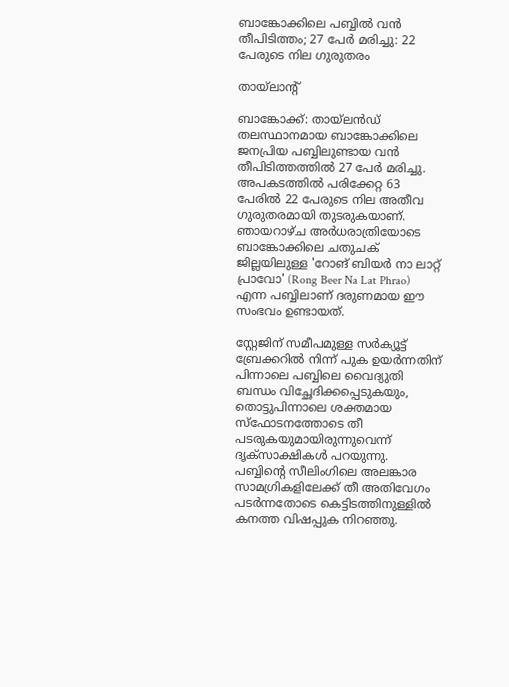ബാങ്കോക്കിലെ പബ്ബിൽ വൻ തീപിടിത്തം; 27 പേർ മരിച്ചു: 22 പേരുടെ നില ഗുരുതരം

തായ്ലാൻ്റ്

ബാങ്കോക്ക്: തായ്‌ലൻഡ് തലസ്ഥാനമായ ബാങ്കോക്കിലെ ജനപ്രിയ പബ്ബിലുണ്ടായ വൻ തീപിടിത്തത്തിൽ 27 പേർ മരിച്ചു. അപകടത്തിൽ പരിക്കേറ്റ 63 പേരിൽ 22 പേരുടെ നില അതീവ ഗുരുതരമായി തുടരുകയാണ്. ഞായറാഴ്ച അർധരാത്രിയോടെ ബാങ്കോക്കിലെ ചതുചക് ജില്ലയിലുള്ള 'റോങ് ബിയർ നാ ലാറ്റ് പ്രാവോ' (Rong Beer Na Lat Phrao) എന്ന പബ്ബിലാണ് ദരുണമായ ഈ സംഭവം ഉണ്ടായത്.

സ്റ്റേജിന് സമീപമുള്ള സർക്യൂട്ട് ബ്രേക്കറിൽ നിന്ന് പുക ഉയർന്നതിന് പിന്നാലെ പബ്ബിലെ വൈദ്യുതി ബന്ധം വിച്ഛേദിക്കപ്പെടുകയും, തൊട്ടുപിന്നാലെ ശക്തമായ സ്ഫോടനത്തോടെ തീ പടരുകയുമായിരുന്നുവെന്ന് ദൃക്‌സാക്ഷികൾ പറയുന്നു. പബ്ബിന്റെ സീലിംഗിലെ അലങ്കാര സാമഗ്രികളിലേക്ക് തീ അതിവേഗം പടർന്നതോടെ കെട്ടിടത്തിനുള്ളിൽ കനത്ത വിഷപ്പുക നിറഞ്ഞു.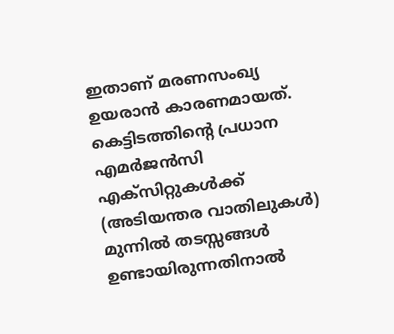ഇതാണ് മരണസംഖ്യ ഉയരാൻ കാരണമായത്. കെട്ടിടത്തിന്റെ പ്രധാന എമർജൻസി എക്സിറ്റുകൾക്ക് (അടിയന്തര വാതിലുകൾ) മുന്നിൽ തടസ്സങ്ങൾ ഉണ്ടായിരുന്നതിനാൽ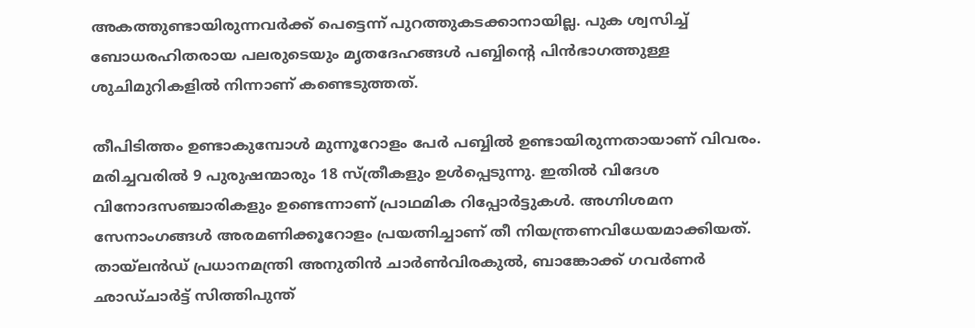അകത്തുണ്ടായിരുന്നവർക്ക് പെട്ടെന്ന് പുറത്തുകടക്കാനായില്ല. പുക ശ്വസിച്ച് ബോധരഹിതരായ പലരുടെയും മൃതദേഹങ്ങൾ പബ്ബിന്റെ പിൻഭാഗത്തുള്ള ശുചിമുറികളിൽ നിന്നാണ് കണ്ടെടുത്തത്.

തീപിടിത്തം ഉണ്ടാകുമ്പോൾ മുന്നൂറോളം പേർ പബ്ബിൽ ഉണ്ടായിരുന്നതായാണ് വിവരം. മരിച്ചവരിൽ 9 പുരുഷന്മാരും 18 സ്ത്രീകളും ഉൾപ്പെടുന്നു. ഇതിൽ വിദേശ വിനോദസഞ്ചാരികളും ഉണ്ടെന്നാണ് പ്രാഥമിക റിപ്പോർട്ടുകൾ. അഗ്നിശമന സേനാംഗങ്ങൾ അരമണിക്കൂറോളം പ്രയത്നിച്ചാണ് തീ നിയന്ത്രണവിധേയമാക്കിയത്. തായ്‌ലൻഡ് പ്രധാനമന്ത്രി അനുതിൻ ചാർൺവിരകുൽ, ബാങ്കോക്ക് ഗവർണർ ഛാഡ്‌ചാർട്ട് സിത്തിപുന്ത്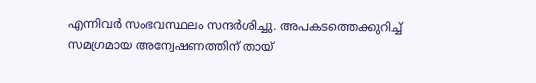എന്നിവർ സംഭവസ്ഥലം സന്ദർശിച്ചു. അപകടത്തെക്കുറിച്ച് സമഗ്രമായ അന്വേഷണത്തിന് തായ്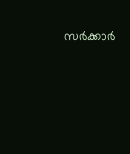സർക്കാർ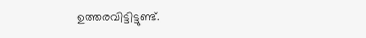ഉത്തരവിട്ടിട്ടുണ്ട്.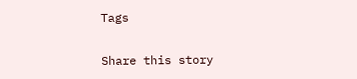Tags

Share this story